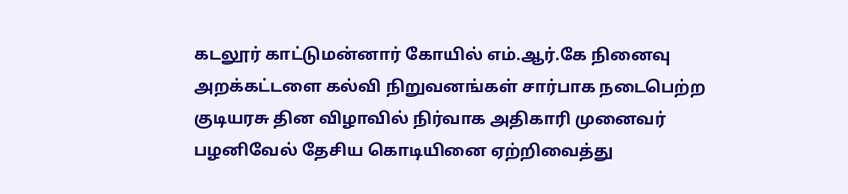கடலூர் காட்டுமன்னார் கோயில் எம்.ஆர்.கே நினைவு அறக்கட்டளை கல்வி நிறுவனங்கள் சார்பாக நடைபெற்ற குடியரசு தின விழாவில் நிர்வாக அதிகாரி முனைவர் பழனிவேல் தேசிய கொடியினை ஏற்றிவைத்து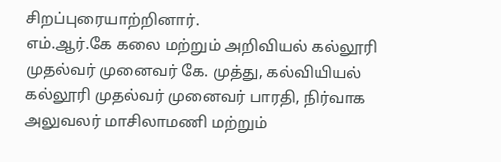சிறப்புரையாற்றினார்.
எம்.ஆர்.கே கலை மற்றும் அறிவியல் கல்லூரி முதல்வர் முனைவர் கே. முத்து, கல்வியியல் கல்லூரி முதல்வர் முனைவர் பாரதி, நிர்வாக அலுவலர் மாசிலாமணி மற்றும்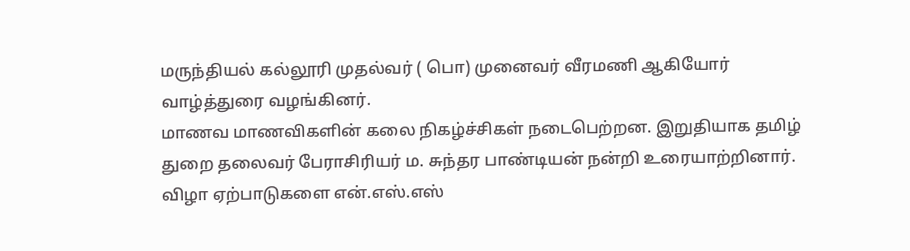மருந்தியல் கல்லூரி முதல்வர் ( பொ) முனைவர் வீரமணி ஆகியோர் வாழ்த்துரை வழங்கினர்.
மாணவ மாணவிகளின் கலை நிகழ்ச்சிகள் நடைபெற்றன. இறுதியாக தமிழ் துறை தலைவர் பேராசிரியர் ம. சுந்தர பாண்டியன் நன்றி உரையாற்றினார்.
விழா ஏற்பாடுகளை என்.எஸ்.எஸ்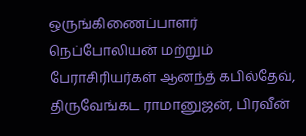ஒருங்கிணைப்பாளர் நெப்போலியன் மற்றும் பேராசிரியர்கள் ஆனந்த் கபில்தேவ், திருவேங்கட ராமானுஜன், பிரவீன்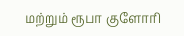மற்றும் ரூபா குளோரி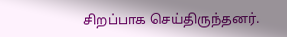சிறப்பாக செய்திருந்தனர்.